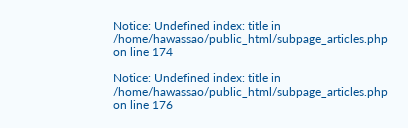Notice: Undefined index: title in /home/hawassao/public_html/subpage_articles.php on line 174

Notice: Undefined index: title in /home/hawassao/public_html/subpage_articles.php on line 176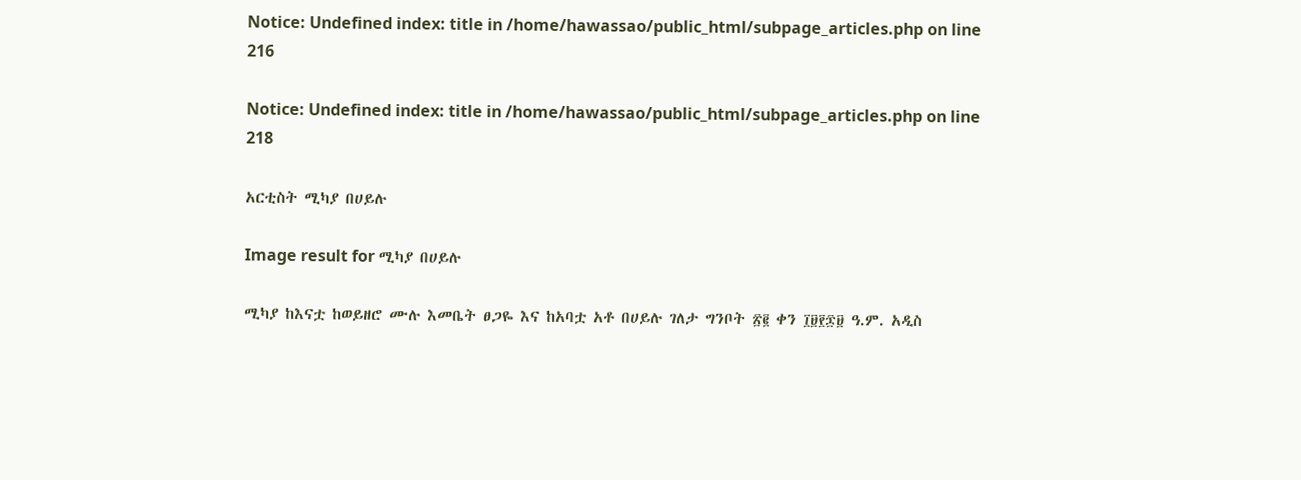Notice: Undefined index: title in /home/hawassao/public_html/subpage_articles.php on line 216

Notice: Undefined index: title in /home/hawassao/public_html/subpage_articles.php on line 218

አርቲስት ሚካያ በሀይሉ

Image result for ሚካያ በሀይሉ

ሚካያ ከእናቷ ከወይዘሮ ሙሉ እመቤት ፀጋዬ እና ከአባቷ አቶ በሀይሉ ገለታ ግንቦት ፳፪ ቀን ፲፱፻፷፱ ዓ.ም. አዲስ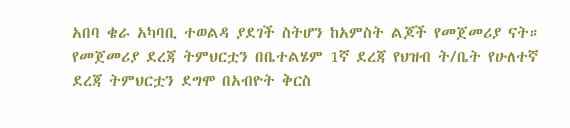አበባ ቄራ አካባቢ ተወልዳ ያደገች ስትሆን ከአምስት ልጆች የመጀመሪያ ናት። የመጀመሪያ ደረጃ ትምህርቷን በቤተልሄም 1ኛ ደረጃ የህዝብ ት/ቤት የሁለተኛ ደረጃ ትምህርቷን ደግሞ በአብዮት ቅርስ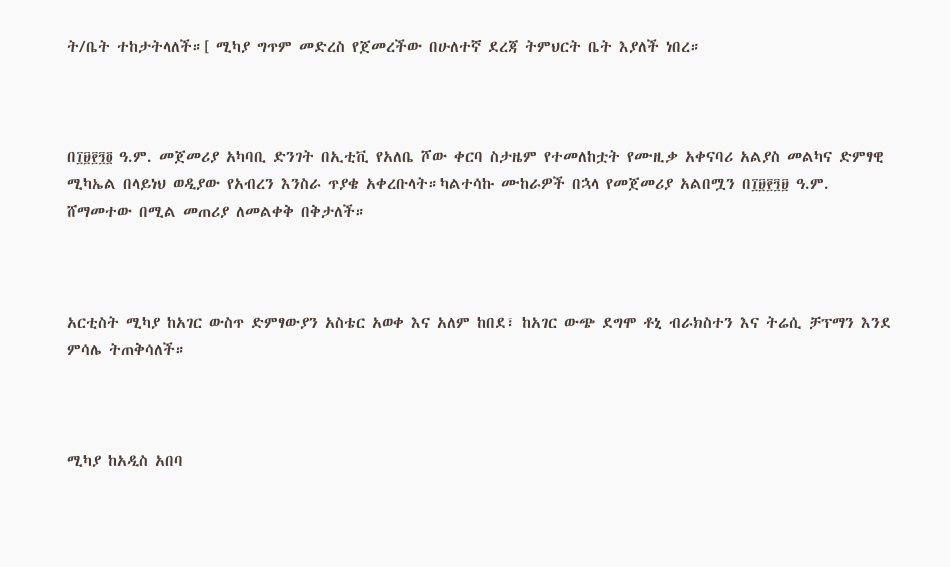ት/ቤት ተከታትላለች።[ ሚካያ ግጥም መድረስ የጀመረችው በሁለተኛ ደረጃ ትምህርት ቤት እያለች ነበረ።



በ፲፱፻፺፬ ዓ.ም. መጀመሪያ አካባቢ ድንገት በኢቲቪ የአለቤ ሾው ቀርባ ስታዜም የተመለከቷት የሙዚቃ አቀናባሪ አልያስ መልካና ድምፃዊ ሚካኤል በላይነህ ወዲያው የአብረን እንስራ ጥያቄ አቀረቡላት።ካልተሳኩ ሙከራዎች በኋላ የመጀመሪያ አልበሟን በ፲፱፻፺፱ ዓ.ም. ሸማመተው በሚል መጠሪያ ለመልቀቅ በቅታለች።



አርቲስት ሚካያ ከአገር ውስጥ ድምፃውያን አስቴር አወቀ እና አለም ከበደ፣ ከአገር ውጭ ደግሞ ቶኒ ብራክስተን እና ትሬሲ ቻፕማን እንደ ምሳሌ ትጠቅሳለች።



ሚካያ ከአዲስ አበባ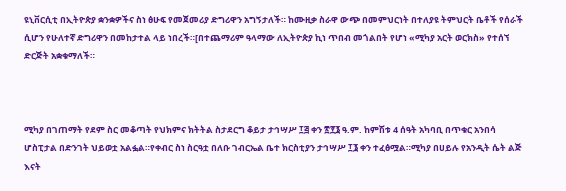ዩኒቨርሲቲ በኢትዮጵያ ቋንቋዎችና ስነ ፅሁፍ የመጀመሪያ ድግሪዋን አግኝታለች። ከሙዚቃ ስራዋ ውጭ በመምህርነት በተለያዩ ትምህርት ቤቶች የሰራች ሲሆን የሁለተኛ ድግሪዋን በመከታተል ላይ ነበረች።[በተጨማሪም ዓላማው ለኢትዮጵያ ኪነ ጥበብ መጎልበት የሆነ «ሚካያ አርት ወርክስ» የተሰኘ ድርጅት አቋቁማለች።



ሚካያ በገጠማት የደም ስር መቆጣት የህክምና ክትትል ስታደርግ ቆይታ ታኅሣሥ ፲፭ ቀን ፳፻፮ ዓ.ም. ከምሽቱ 4 ሰዓት አካባቢ በጥቁር አንበሳ ሆስፒታል በድንገት ህይወቷ አልፏል።የቀብር ስነ ስርዓቷ በለቡ ገብርኤል ቤተ ክርስቲያን ታኅሣሥ ፲፮ ቀን ተፈፅሟል።ሚካያ በሀይሉ የአንዲት ሴት ልጅ እናት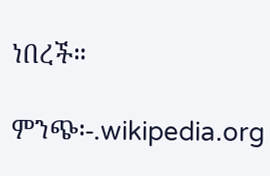ነበረች።

ምንጭ፡-.wikipedia.org